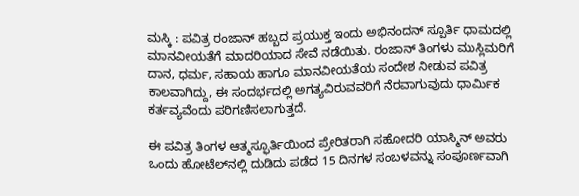ಮಸ್ಕಿ : ಪವಿತ್ರ ರಂಜಾನ್ ಹಬ್ಬದ ಪ್ರಯುಕ್ತ ಇಂದು ಅಭಿನಂದನ್ ಸ್ಪೂರ್ತಿ ಧಾಮದಲ್ಲಿ ಮಾನವೀಯತೆಗೆ ಮಾದರಿಯಾದ ಸೇವೆ ನಡೆಯಿತು. ರಂಜಾನ್ ತಿಂಗಳು ಮುಸ್ಲಿಮರಿಗೆ ದಾನ, ಧರ್ಮ, ಸಹಾಯ ಹಾಗೂ ಮಾನವೀಯತೆಯ ಸಂದೇಶ ನೀಡುವ ಪವಿತ್ರ ಕಾಲವಾಗಿದ್ದು, ಈ ಸಂದರ್ಭದಲ್ಲಿ ಅಗತ್ಯವಿರುವವರಿಗೆ ನೆರವಾಗುವುದು ಧಾರ್ಮಿಕ ಕರ್ತವ್ಯವೆಂದು ಪರಿಗಣಿಸಲಾಗುತ್ತದೆ.

ಈ ಪವಿತ್ರ ತಿಂಗಳ ಆತ್ಮಸ್ಫೂರ್ತಿಯಿಂದ ಪ್ರೇರಿತರಾಗಿ ಸಹೋದರಿ ಯಾಸ್ಮಿನ್ ಅವರು ಒಂದು ಹೋಟೆಲ್‌ನಲ್ಲಿ ದುಡಿದು ಪಡೆದ 15 ದಿನಗಳ ಸಂಬಳವನ್ನು ಸಂಪೂರ್ಣವಾಗಿ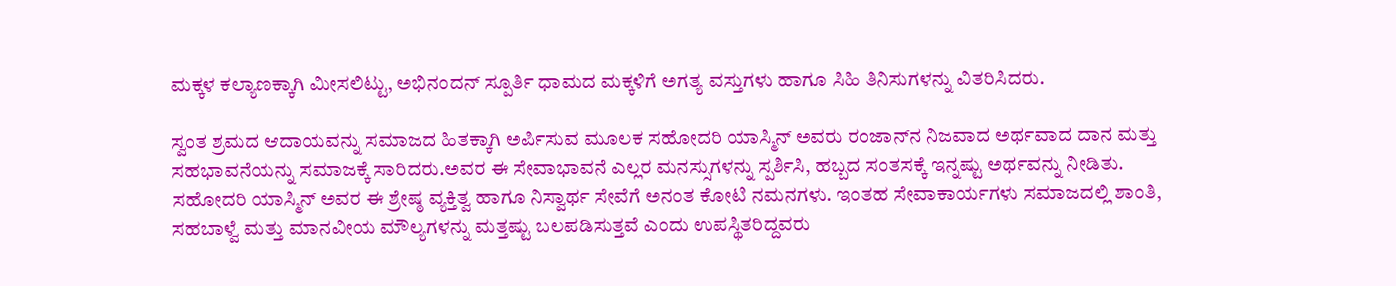ಮಕ್ಕಳ ಕಲ್ಯಾಣಕ್ಕಾಗಿ ಮೀಸಲಿಟ್ಟು, ಅಭಿನಂದನ್ ಸ್ಪೂರ್ತಿ ಧಾಮದ ಮಕ್ಕಳಿಗೆ ಅಗತ್ಯ ವಸ್ತುಗಳು ಹಾಗೂ ಸಿಹಿ ತಿನಿಸುಗಳನ್ನು ವಿತರಿಸಿದರು.

ಸ್ವಂತ ಶ್ರಮದ ಆದಾಯವನ್ನು ಸಮಾಜದ ಹಿತಕ್ಕಾಗಿ ಅರ್ಪಿಸುವ ಮೂಲಕ ಸಹೋದರಿ ಯಾಸ್ಮಿನ್ ಅವರು ರಂಜಾನ್‌ನ ನಿಜವಾದ ಅರ್ಥವಾದ ದಾನ ಮತ್ತು ಸಹಭಾವನೆಯನ್ನು ಸಮಾಜಕ್ಕೆ ಸಾರಿದರು.ಅವರ ಈ ಸೇವಾಭಾವನೆ ಎಲ್ಲರ ಮನಸ್ಸುಗಳನ್ನು ಸ್ಪರ್ಶಿಸಿ, ಹಬ್ಬದ ಸಂತಸಕ್ಕೆ ಇನ್ನಷ್ಟು ಅರ್ಥವನ್ನು ನೀಡಿತು. ಸಹೋದರಿ ಯಾಸ್ಮಿನ್ ಅವರ ಈ ಶ್ರೇಷ್ಠ ವ್ಯಕ್ತಿತ್ವ ಹಾಗೂ ನಿಸ್ವಾರ್ಥ ಸೇವೆಗೆ ಅನಂತ ಕೋಟಿ ನಮನಗಳು. ಇಂತಹ ಸೇವಾಕಾರ್ಯಗಳು ಸಮಾಜದಲ್ಲಿ ಶಾಂತಿ, ಸಹಬಾಳ್ವೆ ಮತ್ತು ಮಾನವೀಯ ಮೌಲ್ಯಗಳನ್ನು ಮತ್ತಷ್ಟು ಬಲಪಡಿಸುತ್ತವೆ ಎಂದು ಉಪಸ್ಥಿತರಿದ್ದವರು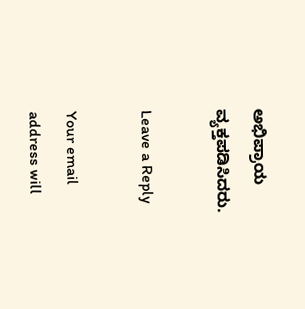ಅಭಿಪ್ರಾಯ ವ್ಯಕ್ತಪಡಿಸಿದರು.

Leave a Reply

Your email address will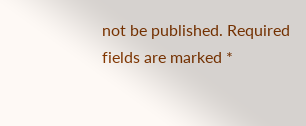not be published. Required fields are marked *